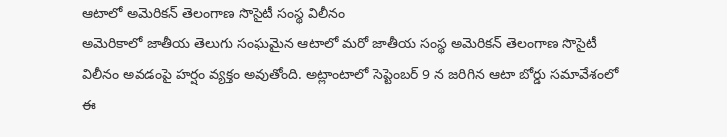ఆటాలో అమెరికన్ తెలంగాణ సొసైటీ సంస్థ విలీనం
అమెరికాలో జాతీయ తెలుగు సంఘమైన ఆటాలో మరో జాతీయ సంస్థ అమెరికన్ తెలంగాణ సొసైటీ విలీనం అవడంపై హర్షం వ్యక్తం అవుతోంది. అట్లాంటాలో సెప్టెంబర్ 9 న జరిగిన ఆటా బోర్డు సమావేశంలో ఈ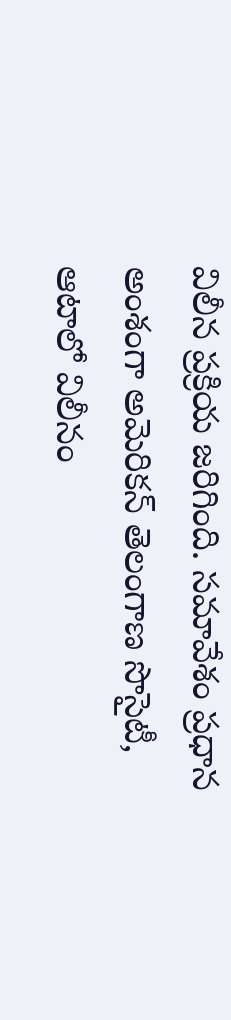విలీన ప్రక్రియ జరిగింది. సమావేశం ప్రధాన అంశంగా అమెరికన్ తెలంగాణ సొసైటీ, ఆటాలో విలీనం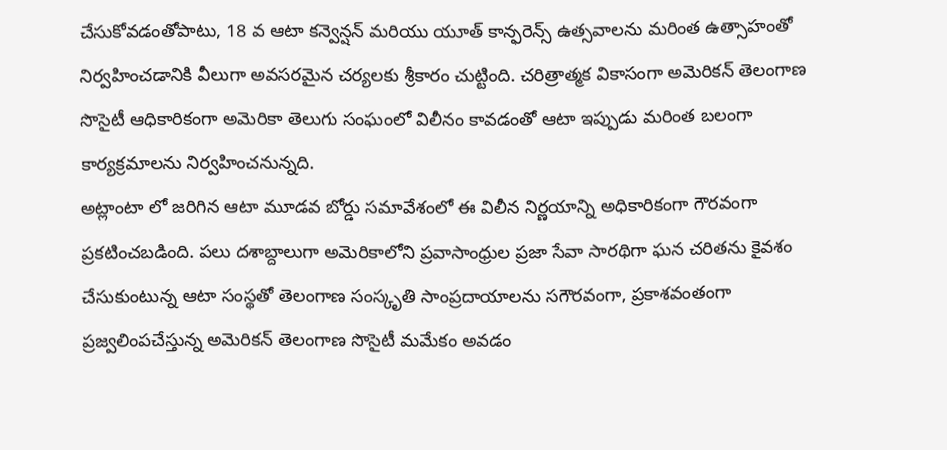చేసుకోవడంతోపాటు, 18 వ ఆటా కన్వెన్షన్ మరియు యూత్ కాన్ఫరెన్స్ ఉత్సవాలను మరింత ఉత్సాహంతో నిర్వహించడానికి వీలుగా అవసరమైన చర్యలకు శ్రీకారం చుట్టింది. చరిత్రాత్మక వికాసంగా అమెరికన్ తెలంగాణ సొసైటీ ఆధికారికంగా అమెరికా తెలుగు సంఘంలో విలీనం కావడంతో ఆటా ఇప్పుడు మరింత బలంగా కార్యక్రమాలను నిర్వహించనున్నది.
అట్లాంటా లో జరిగిన ఆటా మూడవ బోర్డు సమావేశంలో ఈ విలీన నిర్ణయాన్ని అధికారికంగా గౌరవంగా ప్రకటించబడింది. పలు దశాబ్దాలుగా అమెరికాలోని ప్రవాసాంధ్రుల ప్రజా సేవా సారథిగా ఘన చరితను కైవశం చేసుకుంటున్న ఆటా సంస్థతో తెలంగాణ సంస్కృతి సాంప్రదాయాలను సగౌరవంగా, ప్రకాశవంతంగా ప్రజ్వలింపచేస్తున్న అమెరికన్ తెలంగాణ సొసైటీ మమేకం అవడం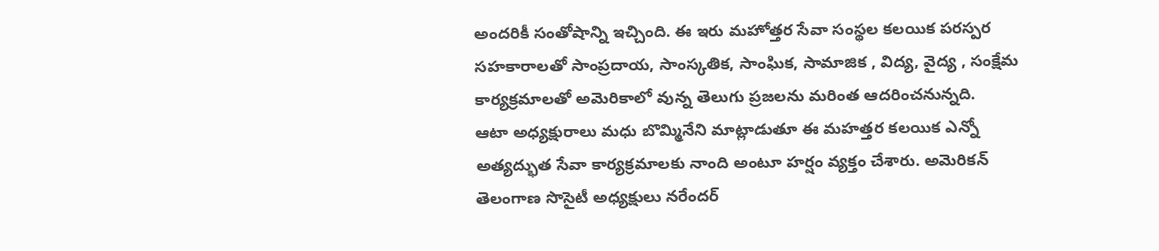అందరికీ సంతోషాన్ని ఇచ్చింది. ఈ ఇరు మహోత్తర సేవా సంస్థల కలయిక పరస్పర సహకారాలతో సాంప్రదాయ, సాంస్కతిక, సాంఘిక, సామాజిక , విద్య, వైద్య , సంక్షేమ కార్యక్రమాలతో అమెరికాలో వున్న తెలుగు ప్రజలను మరింత ఆదరించనున్నది.
ఆటా అధ్యక్షురాలు మధు బొమ్మినేని మాట్లాడుతూ ఈ మహత్తర కలయిక ఎన్నో అత్యద్భుత సేవా కార్యక్రమాలకు నాంది అంటూ హర్షం వ్యక్తం చేశారు. అమెరికన్ తెలంగాణ సొసైటీ అధ్యక్షులు నరేందర్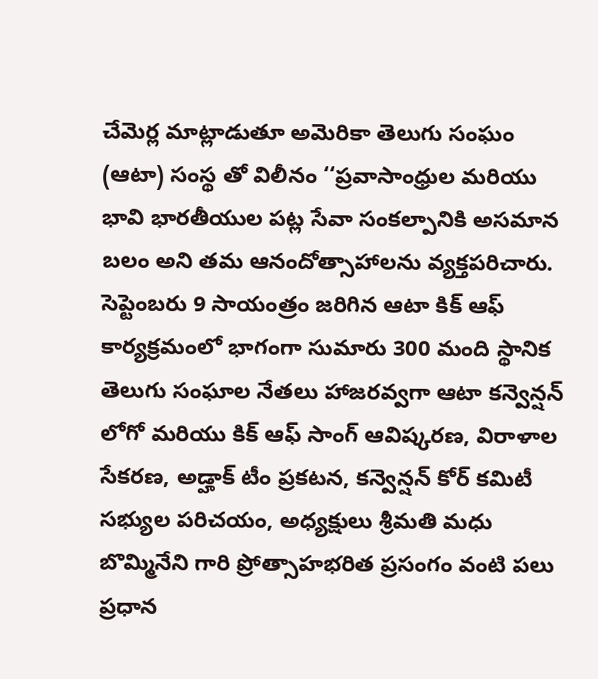చేమెర్ల మాట్లాడుతూ అమెరికా తెలుగు సంఘం (ఆటా) సంస్థ తో విలీనం ‘‘ప్రవాసాంధ్రుల మరియు భావి భారతీయుల పట్ల సేవా సంకల్పానికి అసమాన బలం అని తమ ఆనందోత్సాహాలను వ్యక్తపరిచారు.
సెప్టెంబరు 9 సాయంత్రం జరిగిన ఆటా కిక్ ఆఫ్ కార్యక్రమంలో భాగంగా సుమారు 300 మంది స్థానిక తెలుగు సంఘాల నేతలు హాజరవ్వగా ఆటా కన్వెన్షన్ లోగో మరియు కిక్ ఆఫ్ సాంగ్ ఆవిష్కరణ, విరాళాల సేకరణ, అడ్హాక్ టీం ప్రకటన, కన్వెన్షన్ కోర్ కమిటీ సభ్యుల పరిచయం, అధ్యక్షులు శ్రీమతి మధు బొమ్మినేని గారి ప్రోత్సాహభరిత ప్రసంగం వంటి పలు ప్రధాన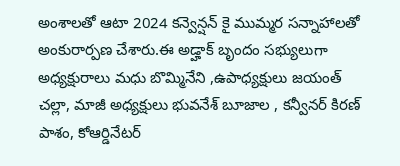అంశాలతో ఆటా 2024 కన్వెన్షన్ కై ముమ్మర సన్నాహాలతో అంకురార్పణ చేశారు.ఈ అడ్హాక్ బృందం సభ్యులుగా అధ్యక్షురాలు మధు బొమ్మినేని ,ఉపాధ్యక్షులు జయంత్ చల్లా, మాజీ అధ్యక్షులు భువనేశ్ బూజాల , కన్వీనర్ కిరణ్ పాశం, కోఆర్డినేటర్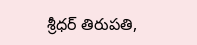శ్రీధర్ తిరుపతి,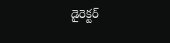డైరెక్టర్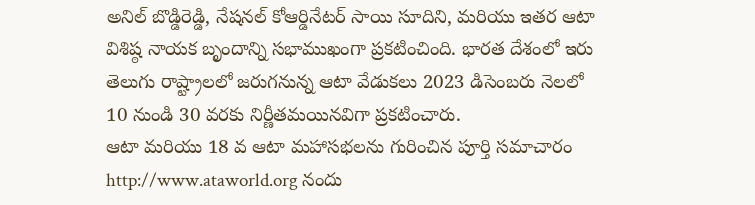అనిల్ బొడ్డిరెడ్డి, నేషనల్ కోఆర్డినేటర్ సాయి సూదిని, మరియు ఇతర ఆటా విశిష్ఠ నాయక బృందాన్ని సభాముఖంగా ప్రకటించింది. భారత దేశంలో ఇరు తెలుగు రాష్ట్రాలలో జరుగనున్న ఆటా వేడుకలు 2023 డిసెంబరు నెలలో 10 నుండి 30 వరకు నిర్ణీతమయినవిగా ప్రకటించారు.
ఆటా మరియు 18 వ ఆటా మహాసభలను గురించిన పూర్తి సమాచారం http://www.ataworld.org నందు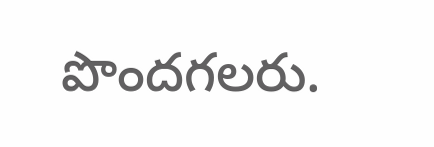పొందగలరు.